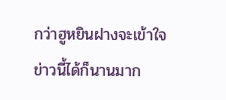กว่าฮูหยินฝางจะเข้าใจข่าวนี้ได้ก็นานมาก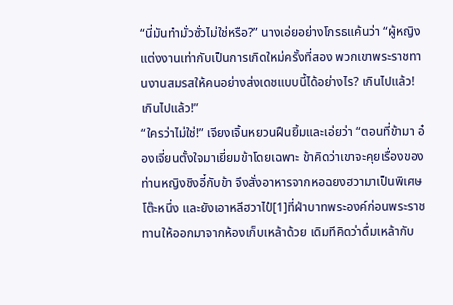“นี่มันทำมั่วซั่วไม่ใช่หรือ?” นางเอ่ยอย่างโกรธแค้นว่า “ผู้หญิงแต่งงานเท่ากับเป็นการเกิดใหม่ครั้งที่สอง พวกเขาพระราชทานงานสมรสให้คนอย่างส่งเดชแบบนี้ได้อย่างไร? เกินไปแล้ว! เกินไปแล้ว!”
“ใครว่าไม่ใช่!” เจียงเจิ้นหยวนฝืนยิ้มและเอ่ยว่า “ตอนที่ข้ามา อ๋องเจี่ยนตั้งใจมาเยี่ยมข้าโดยเฉพาะ ข้าคิดว่าเขาจะคุยเรื่องของท่านหญิงชิงอี๋กับข้า จึงสั่งอาหารจากหอฉยงฮวามาเป็นพิเศษโต๊ะหนึ่ง และยังเอาหลีฮวาไป๋[1]ที่ฝ่าบาทพระองค์ก่อนพระราชทานให้ออกมาจากห้องเก็บเหล้าด้วย เดิมทีคิดว่าดื่มเหล้ากับ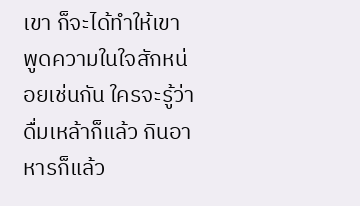เขา ก็จะได้ทำให้เขาพูดความในใจสักหน่อยเช่นกัน ใครจะรู้ว่าดื่มเหล้าก็แล้ว กินอาหารก็แล้ว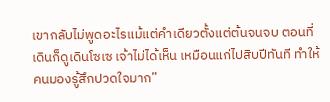เขากลับไม่พูดอะไรแม้แต่คำเดียวตั้งแต่ต้นจนจบ ตอนที่เดินก็ดูเดินโซเซ เจ้าไม่ได้เห็น เหมือนแก่ไปสิบปีทันที ทำให้คนมองรู้สึกปวดใจมาก”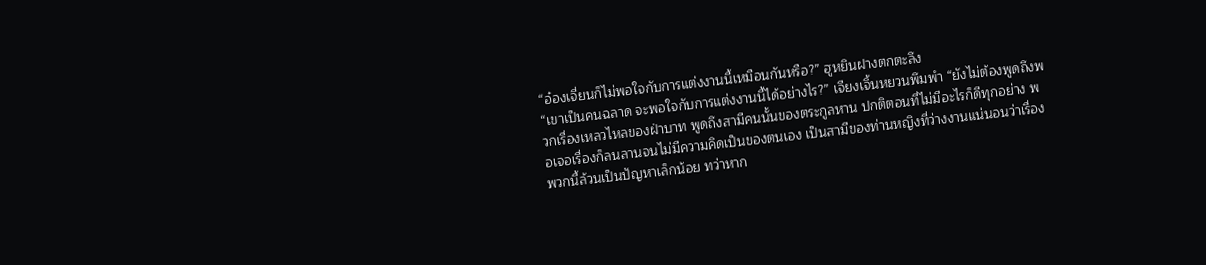“อ๋องเจี่ยนก็ไม่พอใจกับการแต่งงานนี้เหมือนกันหรือ?” ฮูหยินฝางตกตะลึง
“เขาเป็นคนฉลาด จะพอใจกับการแต่งงานนี้ได้อย่างไร?” เจียงเจิ้นหยวนพึมพำ “ยังไม่ต้องพูดถึงพวกเรื่องเหลวไหลของฝ่าบาท พูดถึงสามีคนนั้นของตระกูลหาน ปกติตอนที่ไม่มีอะไรก็ดีทุกอย่าง พอเจอเรื่องก็ลนลานจนไม่มีความคิดเป็นของตนเอง เป็นสามีของท่านหญิงที่ว่างงานแน่นอนว่าเรื่องพวกนี้ล้วนเป็นปัญหาเล็กน้อย ทว่าหาก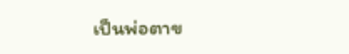เป็นพ่อตาข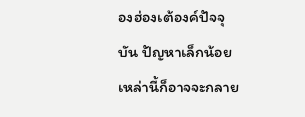องฮ่องเต้องค์ปัจจุบัน ปัญหาเล็กน้อยเหล่านี้ก็อาจจะกลาย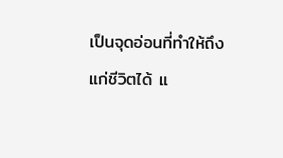เป็นจุดอ่อนที่ทำให้ถึงแก่ชีวิตได้ แ